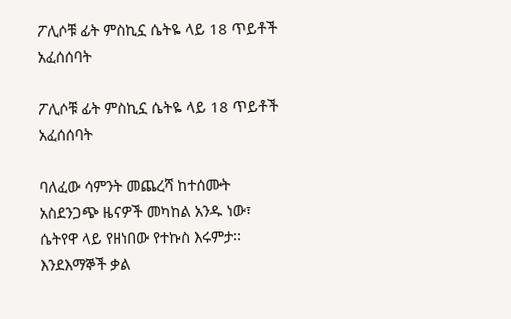ፖሊሶቹ ፊት ምስኪኗ ሴትዬ ላይ 18 ጥይቶች አፈሰሰባት

ፖሊሶቹ ፊት ምስኪኗ ሴትዬ ላይ 18 ጥይቶች አፈሰሰባት

ባለፈው ሳምንት መጨረሻ ከተሰሙት አስደንጋጭ ዜናዎች መካከል አንዱ ነው፣ ሴትየዋ ላይ የዘነበው የተኩስ እሩምታ፡፡ እንደእማኞች ቃል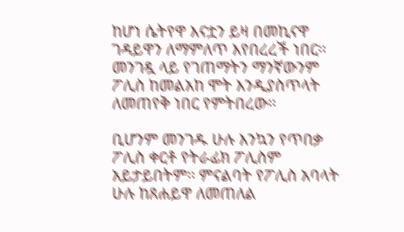ከሆነ ሴትየዋ እናቷን ይዛ በመኪናዋ ገዳይዋን ለማምለጥ እየበረረች ነበር፡፡ መንገዷ ላይ የገጠማትን ማንኛውንም ፖሊስ ከመልአከ ሞት እንዲያስጥላት ለመጠየቅ ነበር የምትበረው፡፡

ቢሆንም መንገዱ ሁሉ እንኳን የጥበቃ ፖሊስ ቀርቶ የትራፊክ ፖሊስም አይታይበትም፡፡ ምናልባት የፖሊስ አባላት ሁሉ ከጸሐይዋ ለመጠለል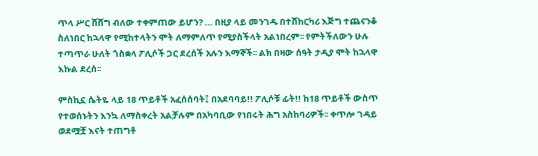ጥላ ሥር ሸሸግ ብለው ተቀምጠው ይሆን? … በዚያ ላይ መንገዱ በተሸከርካሪ እጅግ ተጨናንቆ ስለነበር ከኋላዋ የሚከተላትን ሞት ለማምለጥ የሚያስችላት አልነበረም፡፡ የምትችለውን ሁሉ ተጣጥራ ሁለት ጎስቋላ ፖሊሶች ጋር ደረሰች አሉን እማኞች፡፡ ልክ በዛው ሰዓት ታዲያ ሞት ከኋላዋ እኩል ደረሰ፡፡

ምስኪኗ ሴትዬ ላይ 18 ጥይቶች አፈሰሰባት፤ በአደባባይ!! ፖሊሶቹ ፊት!! ከ18 ጥይቶች ውስጥ የተወሰኑትን እንኳ ለማስቀረት አልቻሉም በአካባቢው የነበሩት ሕግ አስከባሪዎች፡፡ ቀጥሎ ገዳይ ወደሟቿ እናት ተጠግቶ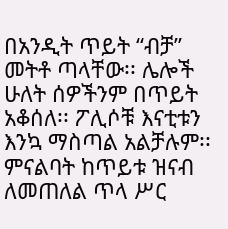በአንዲት ጥይት “ብቻ” መትቶ ጣላቸው፡፡ ሌሎች ሁለት ሰዎችንም በጥይት አቆሰለ፡፡ ፖሊሶቹ እናቲቱን እንኳ ማስጣል አልቻሉም፡፡ ምናልባት ከጥይቱ ዝናብ ለመጠለል ጥላ ሥር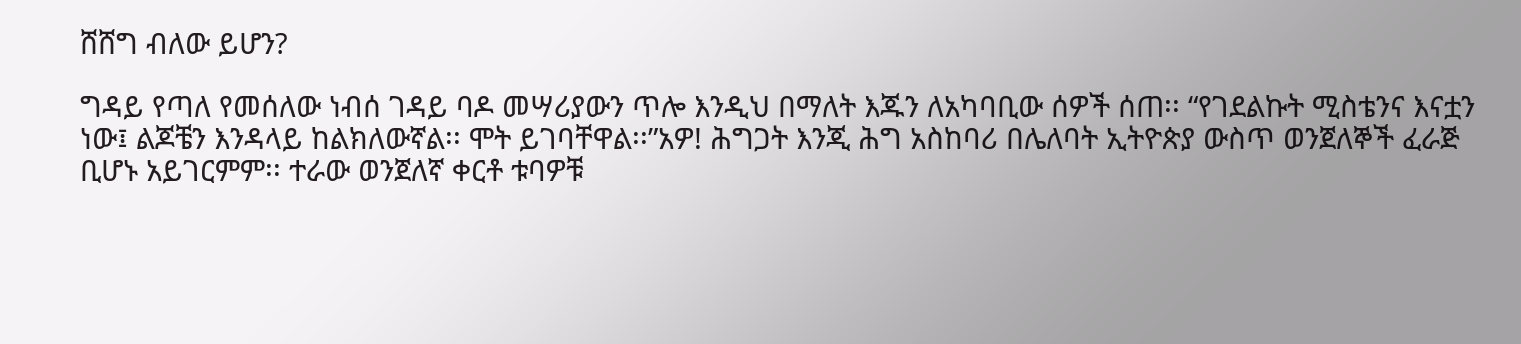ሸሸግ ብለው ይሆን?

ግዳይ የጣለ የመሰለው ነብሰ ገዳይ ባዶ መሣሪያውን ጥሎ እንዲህ በማለት እጁን ለአካባቢው ሰዎች ሰጠ፡፡ “የገደልኩት ሚስቴንና እናቷን ነው፤ ልጆቼን እንዳላይ ከልክለውኛል፡፡ ሞት ይገባቸዋል፡፡”አዎ! ሕግጋት እንጂ ሕግ አስከባሪ በሌለባት ኢትዮጵያ ውስጥ ወንጀለኞች ፈራጅ ቢሆኑ አይገርምም፡፡ ተራው ወንጀለኛ ቀርቶ ቱባዎቹ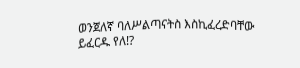ወንጀለኛ ባለሥልጣናትስ እስኪፈረድባቸው ይፈርዱ የለ!?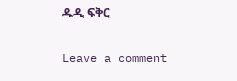ዱዲ ፍቅር

Leave a comment